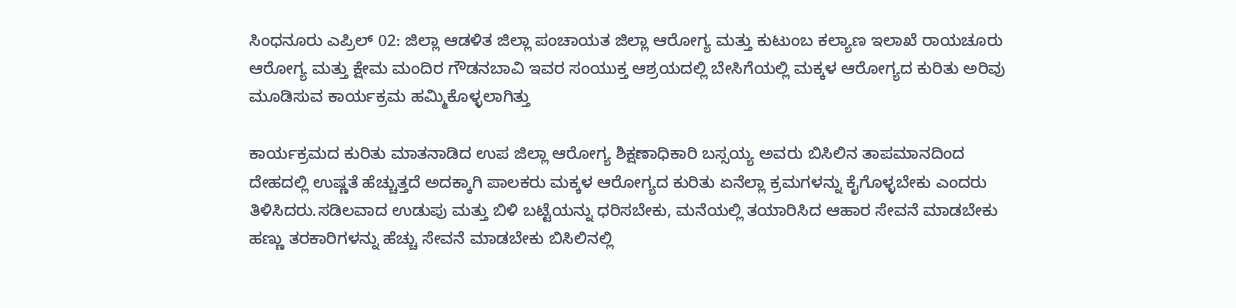ಸಿಂಧನೂರು ಎಪ್ರಿಲ್ 02: ಜಿಲ್ಲಾ ಆಡಳಿತ ಜಿಲ್ಲಾ ಪಂಚಾಯತ ಜಿಲ್ಲಾ ಆರೋಗ್ಯ ಮತ್ತು ಕುಟುಂಬ ಕಲ್ಯಾಣ ಇಲಾಖೆ ರಾಯಚೂರು ಆರೋಗ್ಯ ಮತ್ತು ಕ್ಷೇಮ ಮಂದಿರ ಗೌಡನಬಾವಿ ಇವರ ಸಂಯುಕ್ತ ಆಶ್ರಯದಲ್ಲಿ ಬೇಸಿಗೆಯಲ್ಲಿ ಮಕ್ಕಳ ಆರೋಗ್ಯದ ಕುರಿತು ಅರಿವು ಮೂಡಿಸುವ ಕಾರ್ಯಕ್ರಮ ಹಮ್ಮಿಕೊಳ್ಳಲಾಗಿತ್ತು

ಕಾರ್ಯಕ್ರಮದ ಕುರಿತು ಮಾತನಾಡಿದ ಉಪ ಜಿಲ್ಲಾ ಆರೋಗ್ಯ ಶಿಕ್ಷಣಾಧಿಕಾರಿ ಬಸ್ಸಯ್ಯ ಅವರು ಬಿಸಿಲಿನ ತಾಪಮಾನದಿಂದ ದೇಹದಲ್ಲಿ ಉಷ್ಣತೆ ಹೆಚ್ಚುತ್ತದೆ ಅದಕ್ಕಾಗಿ ಪಾಲಕರು ಮಕ್ಕಳ ಆರೋಗ್ಯದ ಕುರಿತು ಏನೆಲ್ಲಾ ಕ್ರಮಗಳನ್ನು ಕೈಗೊಳ್ಳಬೇಕು ಎಂದರು ತಿಳಿಸಿದರು.ಸಡಿಲವಾದ ಉಡುಪು ಮತ್ತು ಬಿಳಿ ಬಟ್ಟೆಯನ್ನು ಧರಿಸಬೇಕು, ಮನೆಯಲ್ಲಿ ತಯಾರಿಸಿದ ಆಹಾರ ಸೇವನೆ ಮಾಡಬೇಕು ಹಣ್ಣು ತರಕಾರಿಗಳನ್ನು ಹೆಚ್ಚು ಸೇವನೆ ಮಾಡಬೇಕು ಬಿಸಿಲಿನಲ್ಲಿ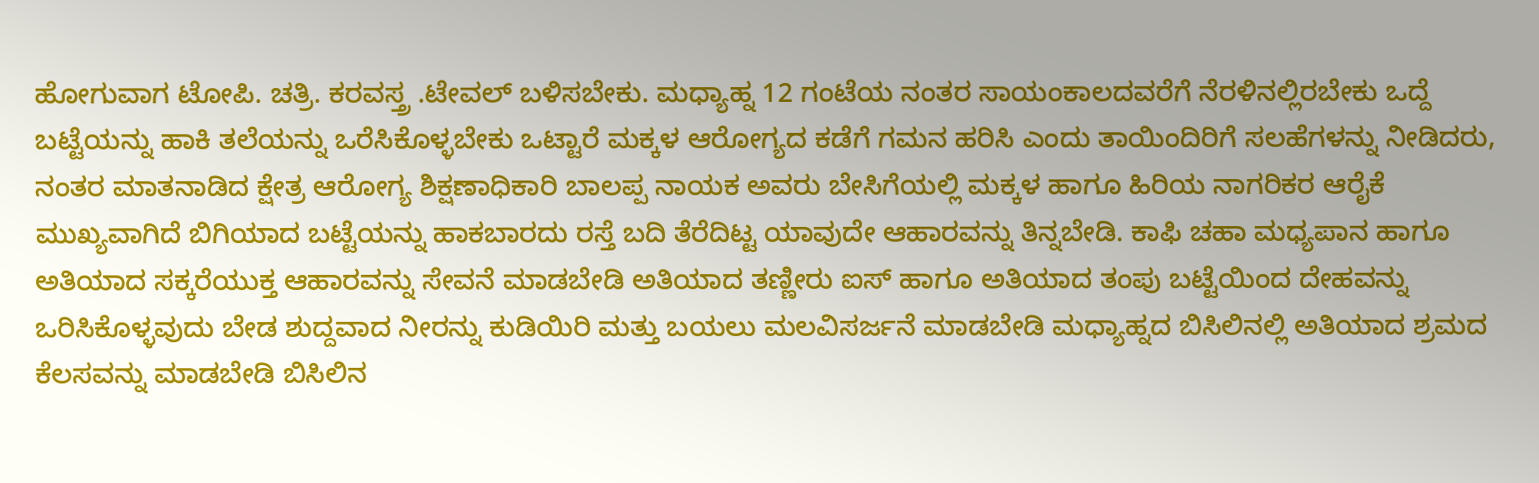ಹೋಗುವಾಗ ಟೋಪಿ. ಚತ್ರಿ. ಕರವಸ್ತ್ರ .ಟೇವಲ್ ಬಳಿಸಬೇಕು. ಮಧ್ಯಾಹ್ನ 12 ಗಂಟೆಯ ನಂತರ ಸಾಯಂಕಾಲದವರೆಗೆ ನೆರಳಿನಲ್ಲಿರಬೇಕು ಒದ್ದೆ ಬಟ್ಟೆಯನ್ನು ಹಾಕಿ ತಲೆಯನ್ನು ಒರೆಸಿಕೊಳ್ಳಬೇಕು ಒಟ್ಟಾರೆ ಮಕ್ಕಳ ಆರೋಗ್ಯದ ಕಡೆಗೆ ಗಮನ ಹರಿಸಿ ಎಂದು ತಾಯಿಂದಿರಿಗೆ ಸಲಹೆಗಳನ್ನು ನೀಡಿದರು,
ನಂತರ ಮಾತನಾಡಿದ ಕ್ಷೇತ್ರ ಆರೋಗ್ಯ ಶಿಕ್ಷಣಾಧಿಕಾರಿ ಬಾಲಪ್ಪ ನಾಯಕ ಅವರು ಬೇಸಿಗೆಯಲ್ಲಿ ಮಕ್ಕಳ ಹಾಗೂ ಹಿರಿಯ ನಾಗರಿಕರ ಆರೈಕೆ ಮುಖ್ಯವಾಗಿದೆ ಬಿಗಿಯಾದ ಬಟ್ಟೆಯನ್ನು ಹಾಕಬಾರದು ರಸ್ತೆ ಬದಿ ತೆರೆದಿಟ್ಟ ಯಾವುದೇ ಆಹಾರವನ್ನು ತಿನ್ನಬೇಡಿ. ಕಾಫಿ ಚಹಾ ಮಧ್ಯಪಾನ ಹಾಗೂ ಅತಿಯಾದ ಸಕ್ಕರೆಯುಕ್ತ ಆಹಾರವನ್ನು ಸೇವನೆ ಮಾಡಬೇಡಿ ಅತಿಯಾದ ತಣ್ಣೀರು ಐಸ್ ಹಾಗೂ ಅತಿಯಾದ ತಂಪು ಬಟ್ಟೆಯಿಂದ ದೇಹವನ್ನು ಒರಿಸಿಕೊಳ್ಳವುದು ಬೇಡ ಶುದ್ದವಾದ ನೀರನ್ನು ಕುಡಿಯಿರಿ ಮತ್ತು ಬಯಲು ಮಲವಿಸರ್ಜನೆ ಮಾಡಬೇಡಿ ಮಧ್ಯಾಹ್ನದ ಬಿಸಿಲಿನಲ್ಲಿ ಅತಿಯಾದ ಶ್ರಮದ ಕೆಲಸವನ್ನು ಮಾಡಬೇಡಿ ಬಿಸಿಲಿನ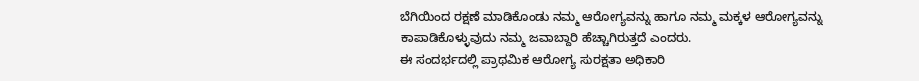ಬೆಗಿಯಿಂದ ರಕ್ಷಣೆ ಮಾಡಿಕೊಂಡು ನಮ್ಮ ಆರೋಗ್ಯವನ್ನು ಹಾಗೂ ನಮ್ಮ ಮಕ್ಕಳ ಆರೋಗ್ಯವನ್ನು ಕಾಪಾಡಿಕೊಳ್ಳುವುದು ನಮ್ಮ ಜವಾಬ್ದಾರಿ ಹೆಚ್ಚಾಗಿರುತ್ತದೆ ಎಂದರು.
ಈ ಸಂದರ್ಭದಲ್ಲಿ ಪ್ರಾಥಮಿಕ ಆರೋಗ್ಯ ಸುರಕ್ಷತಾ ಅಧಿಕಾರಿ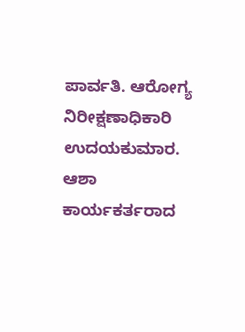ಪಾರ್ವತಿ. ಆರೋಗ್ಯ ನಿರೀಕ್ಷಣಾಧಿಕಾರಿ ಉದಯಕುಮಾರ. ಆಶಾ ಕಾರ್ಯಕರ್ತರಾದ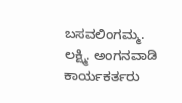ಬಸವಲಿಂಗಮ್ಮ. ಲಕ್ಷ್ಮಿ. ಅಂಗನವಾಡಿ ಕಾರ್ಯಕರ್ತರು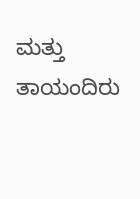ಮತ್ತು ತಾಯಂದಿರು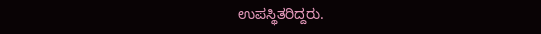ಉಪಸ್ಥಿತರಿದ್ದರು.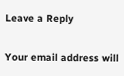Leave a Reply

Your email address will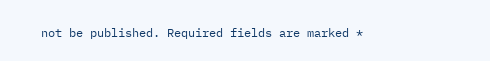not be published. Required fields are marked *